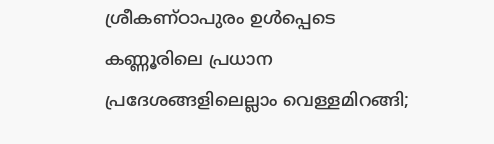ശ്രീകണ്ഠാപുരം ഉള്‍പ്പെടെ കണ്ണൂരിലെ പ്രധാന പ്രദേശങ്ങളിലെല്ലാം വെള്ളമിറങ്ങി;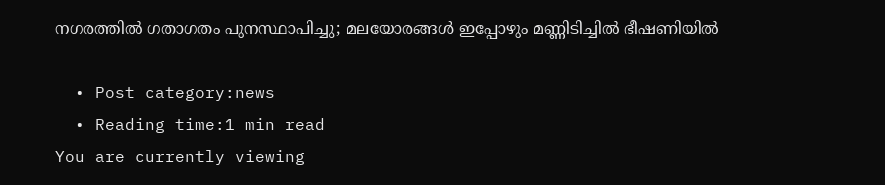നഗരത്തില്‍ ഗതാഗതം പുനസ്ഥാപിച്ചു; മലയോരങ്ങള്‍ ഇപ്പോഴും മണ്ണിടിച്ചില്‍ ഭീഷണിയില്‍

  • Post category:news
  • Reading time:1 min read
You are currently viewing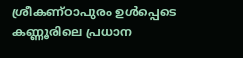ശ്രീകണ്ഠാപുരം ഉള്‍പ്പെടെ കണ്ണൂരിലെ പ്രധാന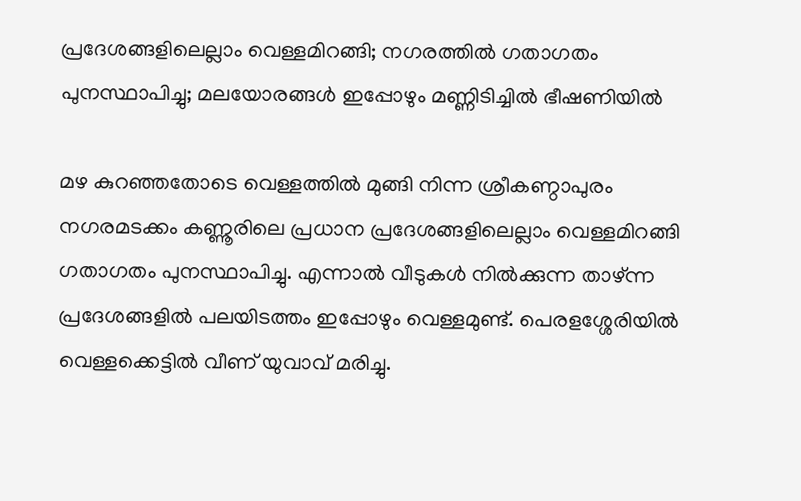പ്രദേശങ്ങളിലെല്ലാം വെള്ളമിറങ്ങി; നഗരത്തില്‍ ഗതാഗതം പുനസ്ഥാപിച്ചു; മലയോരങ്ങള്‍ ഇപ്പോഴും മണ്ണിടിച്ചില്‍ ഭീഷണിയില്‍

മഴ കുറഞ്ഞതോടെ വെള്ളത്തിൽ മുങ്ങി നിന്ന ശ്രീകണ്ഠാപുരം നഗരമടക്കം കണ്ണൂരിലെ പ്രധാന പ്രദേശങ്ങളിലെല്ലാം വെള്ളമിറങ്ങി ഗതാഗതം പുനസ്ഥാപിച്ചു. എന്നാൽ വീടുകൾ നിൽക്കുന്ന താഴ്ന്ന പ്രദേശങ്ങളിൽ പലയിടത്തം ഇപ്പോഴും വെള്ളമുണ്ട്. പെരളശ്ശേരിയിൽ വെള്ളക്കെട്ടിൽ വീണ് യുവാവ് മരിച്ചു.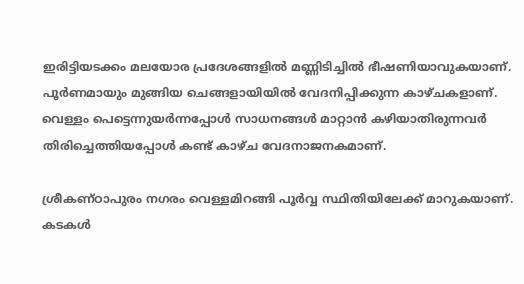ഇരിട്ടിയടക്കം മലയോര പ്രദേശങ്ങളിൽ മണ്ണിടിച്ചിൽ ഭീഷണിയാവുകയാണ്. പൂർണമായും മുങ്ങിയ ചെങ്ങളായിയിൽ വേദനിപ്പിക്കുന്ന കാഴ്ചകളാണ്. വെള്ളം പെട്ടെന്നുയർന്നപ്പോൾ സാധനങ്ങൾ മാറ്റാൻ കഴിയാതിരുന്നവർ തിരിച്ചെത്തിയപ്പോൾ കണ്ട് കാഴ്ച വേദനാജനകമാണ്.

ശ്രീകണ്ഠാപുരം നഗരം വെള്ളമിറങ്ങി പൂർവ്വ സ്ഥിതിയിലേക്ക് മാറുകയാണ്. കടകൾ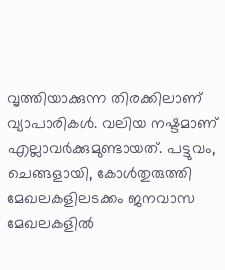വൃത്തിയാക്കുന്ന തിരക്കിലാണ് വ്യാപാരികൾ. വലിയ നഷ്ടമാണ് എല്ലാവർക്കുമുണ്ടായത്. പട്ടുവം, ചെങ്ങളായി, കോൾതുരുത്തി മേഖലകളിലടക്കം ജനവാസ മേഖലകളിൽ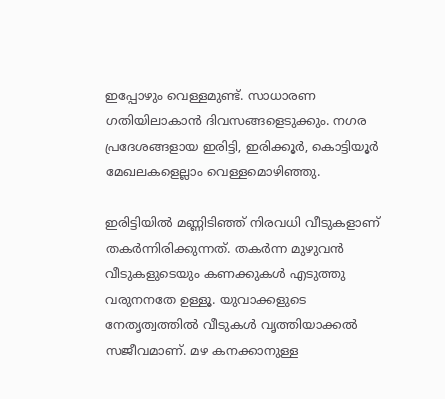ഇപ്പോഴും വെള്ളമുണ്ട്. സാധാരണ ഗതിയിലാകാൻ ദിവസങ്ങളെടുക്കും. നഗര പ്രദേശങ്ങളായ ഇരിട്ടി, ഇരിക്കൂർ, കൊട്ടിയൂർ മേഖലകളെല്ലാം വെള്ളമൊഴിഞ്ഞു.

ഇരിട്ടിയിൽ മണ്ണിടിഞ്ഞ് നിരവധി വീടുകളാണ് തകർന്നിരിക്കുന്നത്. തകർന്ന മുഴുവൻ വീടുകളുടെയും കണക്കുകൾ എടുത്തു വരുനനതേ ഉള്ളൂ. യുവാക്കളുടെ നേതൃത്വത്തിൽ വീടുകള്‍ വൃത്തിയാക്കൽ സജീവമാണ്. മഴ കനക്കാനുള്ള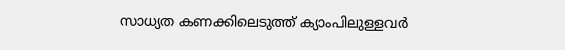സാധ്യത കണക്കിലെടുത്ത് ക്യാംപിലുള്ളവർ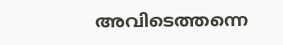അവിടെത്തന്നെ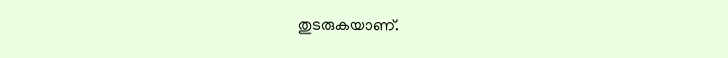തുടരുകയാണ്.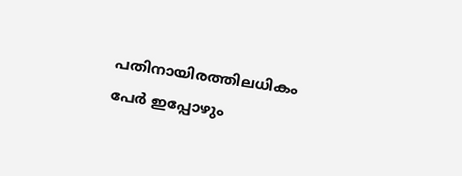പതിനായിരത്തിലധികം പേർ ഇപ്പോഴും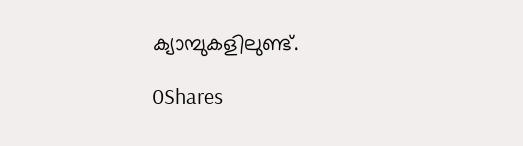ക്യാമ്പുകളിലുണ്ട്.

0Shares